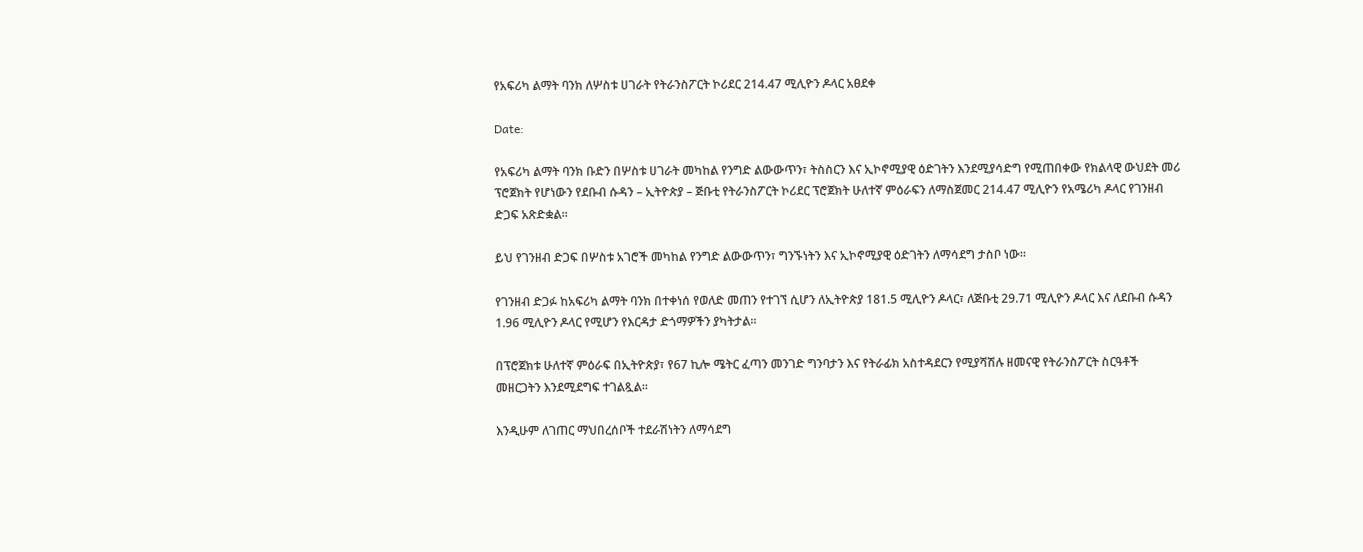የአፍሪካ ልማት ባንክ ለሦስቱ ሀገራት የትራንስፖርት ኮሪደር 214.47 ሚሊዮን ዶላር አፀደቀ

Date:

የአፍሪካ ልማት ባንክ ቡድን በሦስቱ ሀገራት መካከል የንግድ ልውውጥን፣ ትስስርን እና ኢኮኖሚያዊ ዕድገትን እንደሚያሳድግ የሚጠበቀው የክልላዊ ውህደት መሪ ፕሮጀክት የሆነውን የደቡብ ሱዳን – ኢትዮጵያ – ጅቡቲ የትራንስፖርት ኮሪደር ፕሮጀክት ሁለተኛ ምዕራፍን ለማስጀመር 214.47 ሚሊዮን የአሜሪካ ዶላር የገንዘብ ድጋፍ አጽድቋል።

ይህ የገንዘብ ድጋፍ በሦስቱ አገሮች መካከል የንግድ ልውውጥን፣ ግንኙነትን እና ኢኮኖሚያዊ ዕድገትን ለማሳደግ ታስቦ ነው።

የገንዘብ ድጋፉ ከአፍሪካ ልማት ባንክ በተቀነሰ የወለድ መጠን የተገኘ ሲሆን ለኢትዮጵያ 181.5 ሚሊዮን ዶላር፣ ለጅቡቲ 29.71 ሚሊዮን ዶላር እና ለደቡብ ሱዳን 1.96 ሚሊዮን ዶላር የሚሆን የእርዳታ ድጎማዎችን ያካትታል።

በፕሮጀክቱ ሁለተኛ ምዕራፍ በኢትዮጵያ፣ የ67 ኪሎ ሜትር ፈጣን መንገድ ግንባታን እና የትራፊክ አስተዳደርን የሚያሻሽሉ ዘመናዊ የትራንስፖርት ስርዓቶች መዘርጋትን እንደሚደግፍ ተገልጿል።

እንዲሁም ለገጠር ማህበረሰቦች ተደራሽነትን ለማሳደግ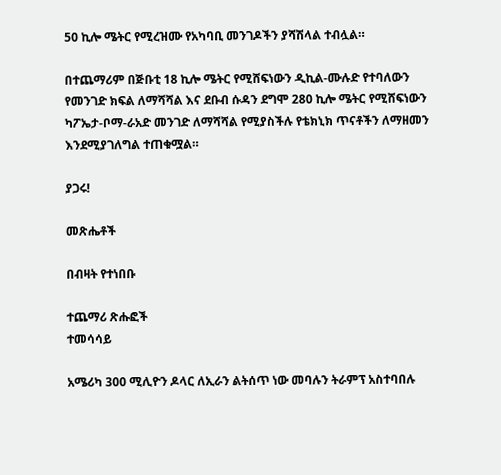50 ኪሎ ሜትር የሚረዝሙ የአካባቢ መንገዶችን ያሻሽላል ተብሏል።

በተጨማሪም በጅቡቲ 18 ኪሎ ሜትር የሚሸፍነውን ዲኪል-ሙሉድ የተባለውን የመንገድ ክፍል ለማሻሻል እና ደቡብ ሱዳን ደግሞ 280 ኪሎ ሜትር የሚሸፍነውን ካፖኤታ-ቦማ-ራአድ መንገድ ለማሻሻል የሚያስችሉ የቴክኒክ ጥናቶችን ለማዘመን እንደሚያገለግል ተጠቁሟል።

ያጋሩ!

መጽሔቶች

በብዛት የተነበቡ

ተጨማሪ ጽሑፎች
ተመሳሳይ

አሜሪካ 300 ሚሊዮን ዶላር ለኢራን ልትሰጥ ነው መባሉን ትራምፕ አስተባበሉ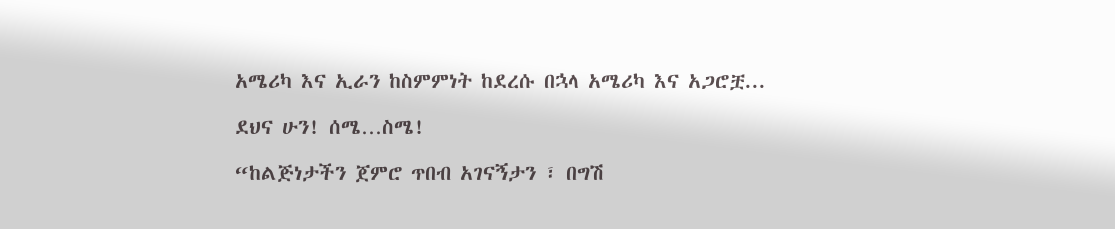አሜሪካ እና ኢራን ከስምምነት ከደረሱ በኋላ አሜሪካ እና አጋሮቿ...

ደህና ሁን! ሰሜ…ስሜ!

“ከልጅነታችን ጀምሮ ጥበብ አገናኝታን ፣ በግሽ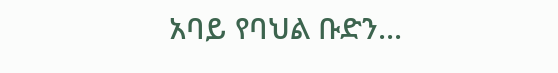አባይ የባህል ቡድን...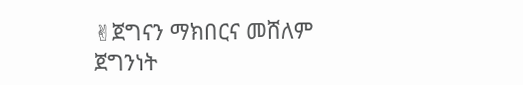✌ጀግናን ማክበርና መሸለም ጀግንነት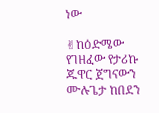ነው

✌ከዕድሜው የገዘፈው የታሪኩ ጁዋር ጀግናውን ሙሉጌታ ከበደን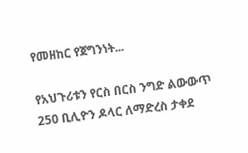የመዘከር የጀግንነት...

የአህጉሪቱን የርስ በርስ ንግድ ልውውጥ 250 ቢሊዮን ዶላር ለማድረስ ታቀደ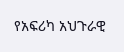የአፍሪካ አህጉራዊ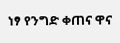ነፃ የንግድ ቀጠና ዋና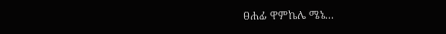ፀሐፊ ዋምኬሌ ሜኔ...